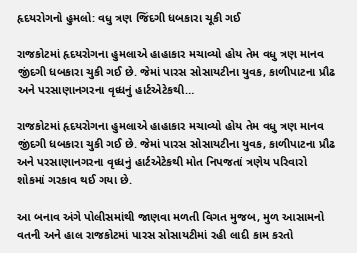હૃદયરોગનો હુમલો: વધુ ત્રણ જિંદગી ધબકારા ચૂકી ગઈ

રાજકોટમાં હૃદયરોગના હુમલાએ હાહાકાર મચાવ્યો હોય તેમ વધુ ત્રણ માનવ જીંદગી ધબકારા ચુકી ગઈ છે. જેમાં પારસ સોસાયટીના યુવક, કાળીપાટના પ્રૌઢ અને પરસાણાનગરના વૃધ્ધનું હાર્ટએટેકથી…

રાજકોટમાં હૃદયરોગના હુમલાએ હાહાકાર મચાવ્યો હોય તેમ વધુ ત્રણ માનવ જીંદગી ધબકારા ચુકી ગઈ છે. જેમાં પારસ સોસાયટીના યુવક, કાળીપાટના પ્રૌઢ અને પરસાણાનગરના વૃધ્ધનું હાર્ટએટેકથી મોત નિપજતાં ત્રણેય પરિવારો શોકમાં ગરકાવ થઈ ગયા છે.

આ બનાવ અંગે પોલીસમાંથી જાણવા મળતી વિગત મુજબ, મુળ આસામનો વતની અને હાલ રાજકોટમાં પારસ સોસાયટીમાં રહી લાદી કામ કરતો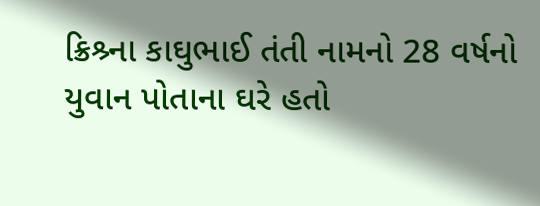ક્રિશ્ર્ના કાઘુભાઈ તંતી નામનો 28 વર્ષનો યુવાન પોતાના ઘરે હતો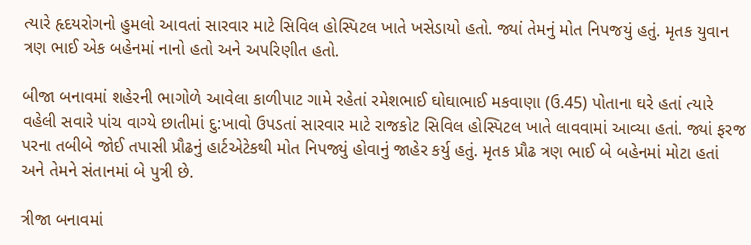ત્યારે હૃદયરોગનો હુમલો આવતાં સારવાર માટે સિવિલ હોસ્પિટલ ખાતે ખસેડાયો હતો. જ્યાં તેમનું મોત નિપજયું હતું. મૃતક યુવાન ત્રણ ભાઈ એક બહેનમાં નાનો હતો અને અપરિણીત હતો.

બીજા બનાવમાં શહેરની ભાગોળે આવેલા કાળીપાટ ગામે રહેતાં રમેશભાઈ ઘોઘાભાઈ મકવાણા (ઉ.45) પોતાના ઘરે હતાં ત્યારે વહેલી સવારે પાંચ વાગ્યે છાતીમાં દુ:ખાવો ઉપડતાં સારવાર માટે રાજકોટ સિવિલ હોસ્પિટલ ખાતે લાવવામાં આવ્યા હતાં. જ્યાં ફરજ પરના તબીબે જોઈ તપાસી પ્રૌઢનું હાર્ટએટેકથી મોત નિપજ્યું હોવાનું જાહેર કર્યુ હતું. મૃતક પ્રૌઢ ત્રણ ભાઈ બે બહેનમાં મોટા હતાં અને તેમને સંતાનમાં બે પુત્રી છે.

ત્રીજા બનાવમાં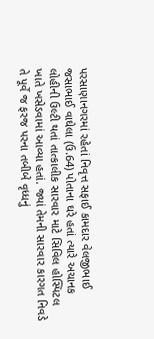પરસાણાનગરમાં રહેતાં નિવૃત્ત સફાઈ કામદાર વેલજીભાઈ જસાભાઈ વાઘેલા (ઉ.64) પોતાના ઘરે હતાં ત્યારે અચાનક લોહીની ઉલ્ટી થતાં તાત્કાલીક સારવાર માટે સિવિલ હોસ્પિટલ ખાતે ખસેડવામાં આવ્યા હતાં. જ્યાં તેમની સારવાર કારગત નિવડે તે પૂર્વે જ ફરજ પરના તબીબે વૃધ્ધનું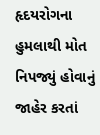હૃદયરોગના હુમલાથી મોત નિપજ્યું હોવાનું જાહેર કરતાં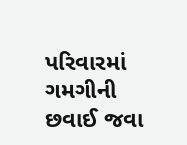પરિવારમાં ગમગીની છવાઈ જવા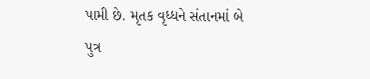પામી છે. મૃતક વૃધ્ધને સંતાનમાં બે પુત્ર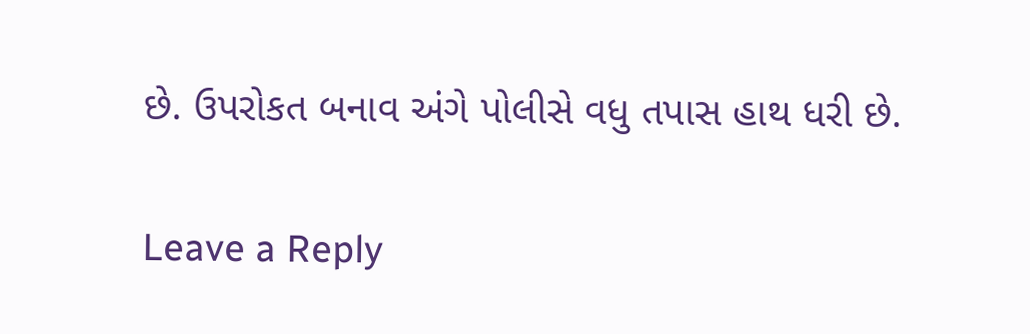છે. ઉપરોકત બનાવ અંગે પોલીસે વધુ તપાસ હાથ ધરી છે.

Leave a Reply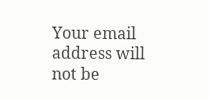Your email address will not be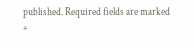published. Required fields are marked *